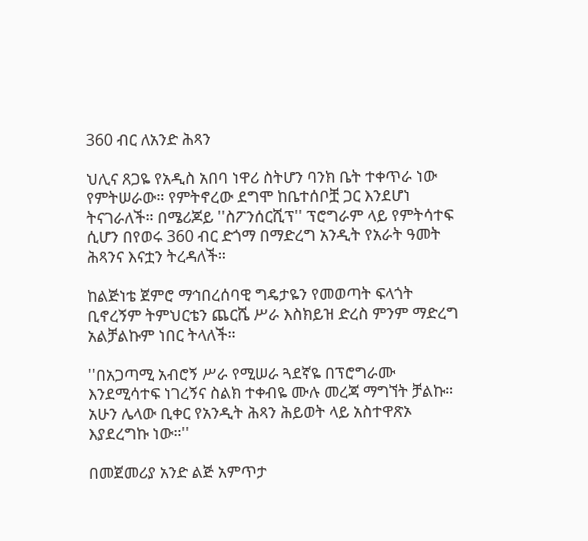360 ብር ለአንድ ሕጻን

ህሊና ጸጋዬ የአዲስ አበባ ነዋሪ ስትሆን ባንክ ቤት ተቀጥራ ነው የምትሠራው። የምትኖረው ደግሞ ከቤተሰቦቿ ጋር እንደሆነ ትናገራለች። በሜሪጆይ ''ስፖንሰርሺፕ'' ፕሮግራም ላይ የምትሳተፍ ሲሆን በየወሩ 360 ብር ድጎማ በማድረግ አንዲት የአራት ዓመት ሕጻንና እናቷን ትረዳለች።

ከልጅነቴ ጀምሮ ማኅበረሰባዊ ግዴታዬን የመወጣት ፍላጎት ቢኖረኝም ትምህርቴን ጨርሼ ሥራ እስክይዝ ድረስ ምንም ማድረግ አልቻልኩም ነበር ትላለች።

''በአጋጣሚ አብሮኝ ሥራ የሚሠራ ጓደኛዬ በፕሮግራሙ እንደሚሳተፍ ነገረኝና ስልክ ተቀብዬ ሙሉ መረጃ ማግኘት ቻልኩ። አሁን ሌላው ቢቀር የአንዲት ሕጻን ሕይወት ላይ አስተዋጽኦ እያደረግኩ ነው።''

በመጀመሪያ አንድ ልጅ አምጥታ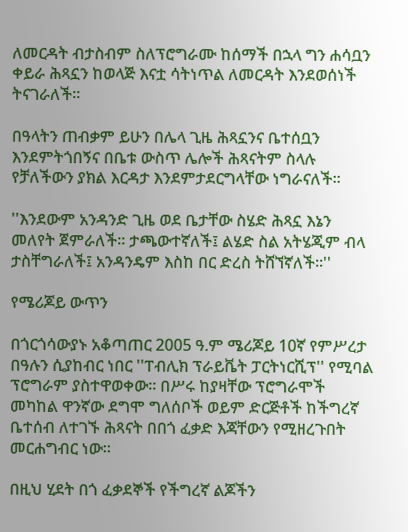ለመርዳት ብታስብም ስለፕሮግራሙ ከሰማች በኋላ ግን ሐሳቧን ቀይራ ሕጻኗን ከወላጅ እናቷ ሳትነጥል ለመርዳት እንደወሰነች ትናገራለች።

በዓላትን ጠብቃም ይሁን በሌላ ጊዜ ሕጻኗንና ቤተሰቧን እንደምትጎበኝና በቤቱ ውስጥ ሌሎች ሕጻናትም ስላሉ የቻለችውን ያክል እርዳታ እንደምታደርግላቸው ነግራናለች።

''እንደውም አንዳንድ ጊዜ ወደ ቤታቸው ስሄድ ሕጻኗ እኔን መለየት ጀምራለች። ታጫውተኛለች፤ ልሄድ ስል አትሄጂም ብላ ታስቸግራለች፤ አንዳንዴም እስከ በር ድረስ ትሸኘኛለች።''

የሜሪጆይ ውጥን

በጎርጎሳውያኑ አቆጣጠር 2005 ዓ.ም ሜሪጆይ 10ኛ የምሥረታ በዓሉን ሲያከብር ነበር ''ፐብሊክ ፕራይቬት ፓርትነርሺፕ'' የሚባል ፕሮግራም ያስተዋወቀው። በሥሩ ከያዛቸው ፕሮግራሞች መካከል ዋንኛው ደግሞ ግለሰቦች ወይም ድርጅቶች ከችግረኛ ቤተሰብ ለተገኙ ሕጻናት በበጎ ፈቃድ እጃቸውን የሚዘረጉበት መርሐግብር ነው።

በዚህ ሂደት በጎ ፈቃደኞች የችግረኛ ልጆችን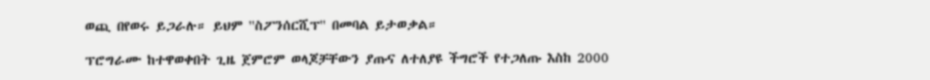ወጪ በየወሩ ይጋራሉ። ይህም ''ስፖንሰርሺፕ'' በመባል ይታወቃል።

ፕሮግራሙ ከተዋወቀበት ጊዜ ጀምሮም ወላጆቻቸውን ያጡና ለተለያዩ ችግሮች የተጋለጡ እስከ 2000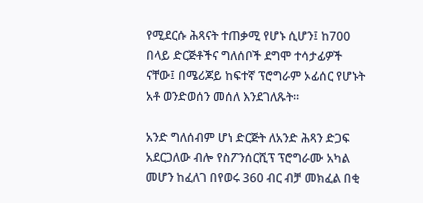የሚደርሱ ሕጻናት ተጠቃሚ የሆኑ ሲሆን፤ ከ700 በላይ ድርጅቶችና ግለሰቦች ደግሞ ተሳታፊዎች ናቸው፤ በሜሪጆይ ከፍተኛ ፕሮግራም ኦፊሰር የሆኑት አቶ ወንድወሰን መሰለ እንደገለጹት።

አንድ ግለሰብም ሆነ ድርጅት ለአንድ ሕጻን ድጋፍ አደርጋለው ብሎ የስፖንሰርሺፕ ፕሮግራሙ አካል መሆን ከፈለገ በየወሩ 360 ብር ብቻ መክፈል በቂ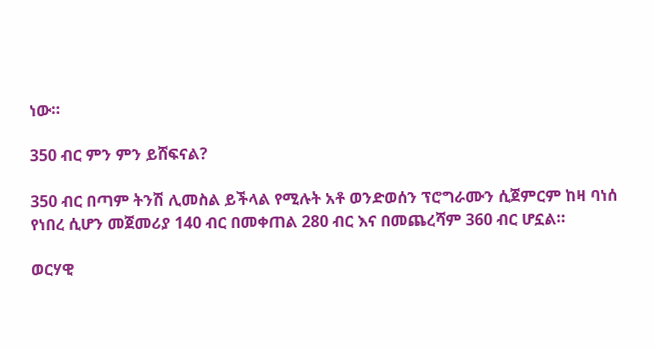ነው።

350 ብር ምን ምን ይሸፍናል?

350 ብር በጣም ትንሽ ሊመስል ይችላል የሚሉት አቶ ወንድወሰን ፕሮግራሙን ሲጀምርም ከዛ ባነሰ የነበረ ሲሆን መጀመሪያ 140 ብር በመቀጠል 280 ብር እና በመጨረሻም 360 ብር ሆኗል።

ወርሃዊ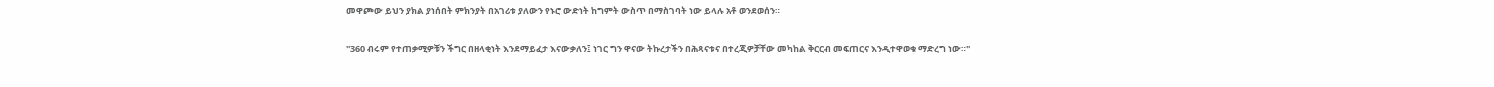መዋጮው ይህን ያክል ያነሰበት ምክንያት በአገሪቱ ያለውን የኑሮ ውድነት ከግምት ውስጥ በማስገባት ነው ይላሉ አቶ ወንደወሰን።

''360 ብሩም የተጠቃሚዎቹን ችግር በዘላቂነት እንደማይፈታ እናውቃለን፤ ነገር ግን ዋናው ትኩረታችን በሕጻናቱና በተረጂዎቻቸው መካከል ቅርርብ መፍጠርና እንዲተዋወቁ ማድረግ ነው።''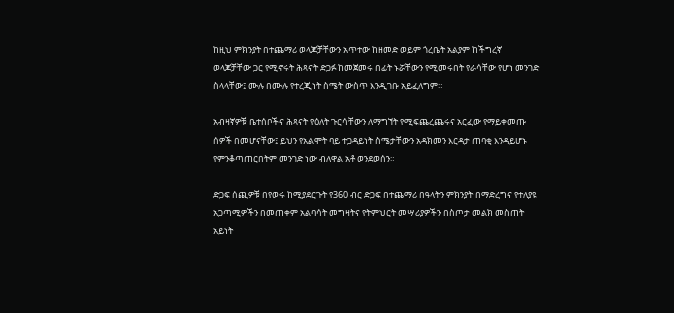ከዚህ ምክንያት በተጨማሪ ወላጆቻቸውን አጥተው ከዘመድ ወይም ጎረቤት አልያም ከችግረኛ ወላጆቻቸው ጋር የሚኖሩት ሕጻናት ድጋፉ ከመጀመሩ በፊት ኑሯቸውን የሚመሩበት የራሳቸው የሆነ መንገድ ስላላቸው፤ ሙሉ በሙሉ የተረጂነት ስሜት ውስጥ እንዲገቡ አይፈለግም።

አብዛኛዎቹ ቤተሰቦችና ሕጻናት የዕለት ጉርሳቸውን ለማግኘት የሚፍጨረጨሩና አርፈው የማይቀመጡ ሰዎች በመሆናቸው፤ ይህን የአልሞት ባይ ተጋዳይነት ስሜታቸውን አዳክመን እርዳታ ጠባቂ እንዳይሆኑ የምንቆጣጠርበትም መንገድ ነው ብለዋል አቶ ወንደወሰን።

ድጋፍ ሰጪዎቹ በየወሩ ከሚያደርጉት የ360 ብር ድጋፍ በተጨማሪ በዓላትን ምክንያት በማድረግና የተለያዩ አጋጣሚዎችን በመጠቀም አልባሳት መግዛትና የትምህርት መሣሪያዎችን በስጦታ መልክ መስጠት አይነት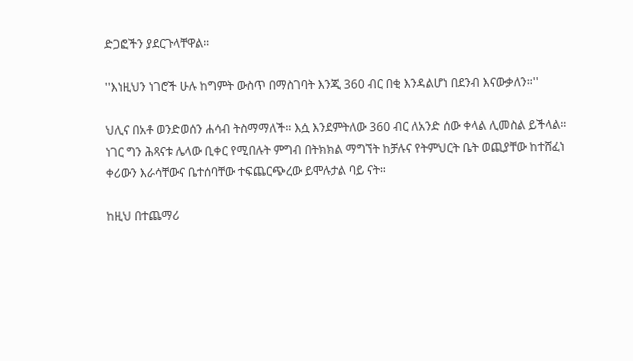ድጋፎችን ያደርጉላቸዋል።

''እነዚህን ነገሮች ሁሉ ከግምት ውስጥ በማስገባት እንጂ 360 ብር በቂ እንዳልሆነ በደንብ እናውቃለን።''

ህሊና በአቶ ወንድወሰን ሐሳብ ትስማማለች። እሷ እንደምትለው 360 ብር ለአንድ ሰው ቀላል ሊመስል ይችላል። ነገር ግን ሕጻናቱ ሌላው ቢቀር የሚበሉት ምግብ በትክክል ማግኘት ከቻሉና የትምህርት ቤት ወጪያቸው ከተሸፈነ ቀሪውን እራሳቸውና ቤተሰባቸው ተፍጨርጭረው ይሞሉታል ባይ ናት።

ከዚህ በተጨማሪ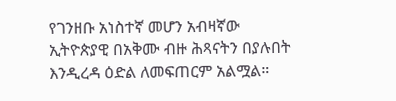የገንዘቡ አነስተኛ መሆን አብዛኛው ኢትዮጵያዊ በአቅሙ ብዙ ሕጻናትን በያሉበት እንዲረዳ ዕድል ለመፍጠርም አልሟል።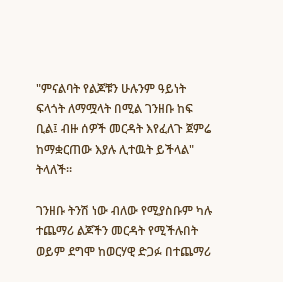"ምናልባት የልጆቹን ሁሉንም ዓይነት ፍላጎት ለማሟላት በሚል ገንዘቡ ከፍ ቢል፤ ብዙ ሰዎች መርዳት እየፈለጉ ጀምሬ ከማቋርጠው እያሉ ሊተዉት ይችላል" ትላለች።

ገንዘቡ ትንሽ ነው ብለው የሚያስቡም ካሉ ተጨማሪ ልጆችን መርዳት የሚችሉበት ወይም ደግሞ ከወርሃዊ ድጋፉ በተጨማሪ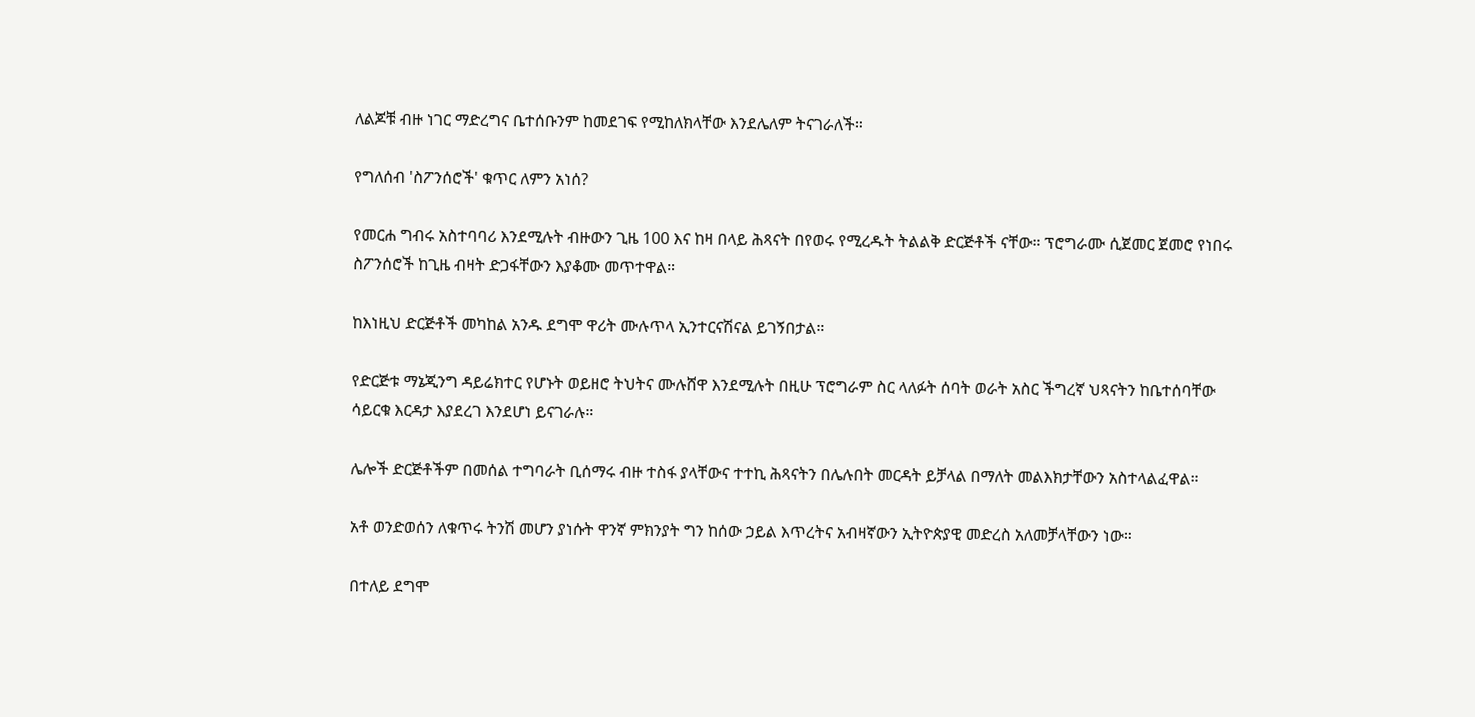ለልጆቹ ብዙ ነገር ማድረግና ቤተሰቡንም ከመደገፍ የሚከለክላቸው እንደሌለም ትናገራለች።

የግለሰብ 'ስፖንሰሮች' ቁጥር ለምን አነሰ?

የመርሐ ግብሩ አስተባባሪ እንደሚሉት ብዙውን ጊዜ 100 እና ከዛ በላይ ሕጻናት በየወሩ የሚረዱት ትልልቅ ድርጅቶች ናቸው። ፕሮግራሙ ሲጀመር ጀመሮ የነበሩ ስፖንሰሮች ከጊዜ ብዛት ድጋፋቸውን እያቆሙ መጥተዋል።

ከእነዚህ ድርጅቶች መካከል አንዱ ደግሞ ዋሪት ሙሉጥላ ኢንተርናሽናል ይገኝበታል።

የድርጅቱ ማኔጂንግ ዳይሬክተር የሆኑት ወይዘሮ ትህትና ሙሉሸዋ እንደሚሉት በዚሁ ፕሮግራም ስር ላለፉት ሰባት ወራት አስር ችግረኛ ህጻናትን ከቤተሰባቸው ሳይርቁ እርዳታ እያደረገ እንደሆነ ይናገራሉ።

ሌሎች ድርጅቶችም በመሰል ተግባራት ቢሰማሩ ብዙ ተስፋ ያላቸውና ተተኪ ሕጻናትን በሌሉበት መርዳት ይቻላል በማለት መልእክታቸውን አስተላልፈዋል።

አቶ ወንድወሰን ለቁጥሩ ትንሽ መሆን ያነሱት ዋንኛ ምክንያት ግን ከሰው ኃይል እጥረትና አብዛኛውን ኢትዮጵያዊ መድረስ አለመቻላቸውን ነው።

በተለይ ደግሞ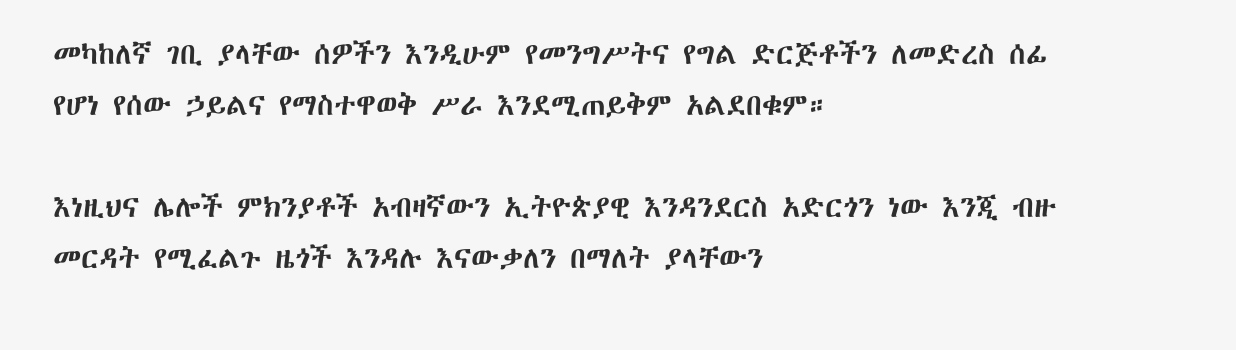መካከለኛ ገቢ ያላቸው ሰዎችን እንዲሁም የመንግሥትና የግል ድርጅቶችን ለመድረስ ሰፊ የሆነ የሰው ኃይልና የማስተዋወቅ ሥራ እንደሚጠይቅም አልደበቁም።

እነዚህና ሌሎች ምክንያቶች አብዛኛውን ኢትዮጵያዊ እንዳንደርስ አድርጎን ነው እንጂ ብዙ መርዳት የሚፈልጉ ዜጎች እንዳሉ እናውቃለን በማለት ያላቸውን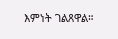እምነት ገልጸዋል።